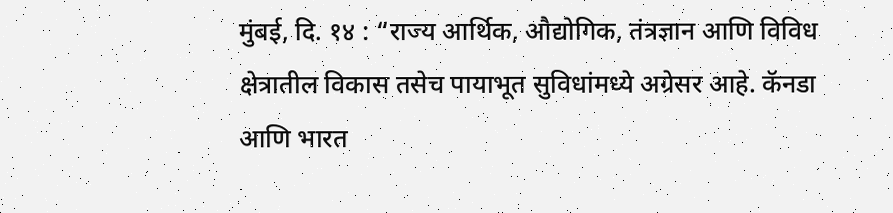मुंबई, दि. १४ : “राज्य आर्थिक, औद्योगिक, तंत्रज्ञान आणि विविध क्षेत्रातील विकास तसेच पायाभूत सुविधांमध्ये अग्रेसर आहे. कॅनडा आणि भारत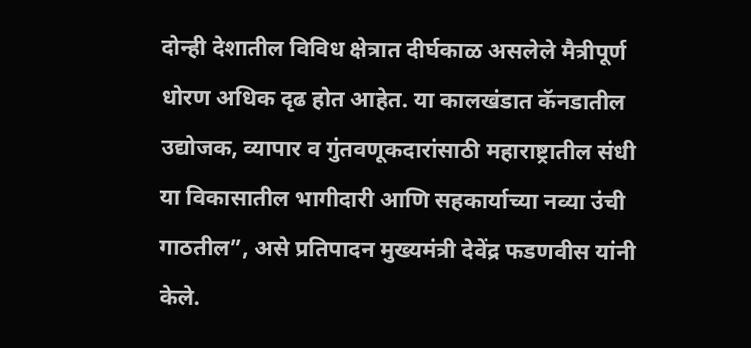दोन्ही देशातील विविध क्षेत्रात दीर्घकाळ असलेले मैत्रीपूर्ण धोरण अधिक दृढ होत आहेत. या कालखंडात कॅनडातील उद्योजक, व्यापार व गुंतवणूकदारांसाठी महाराष्ट्रातील संधी या विकासातील भागीदारी आणि सहकार्याच्या नव्या उंची गाठतील”, असे प्रतिपादन मुख्यमंत्री देवेंद्र फडणवीस यांनी केले.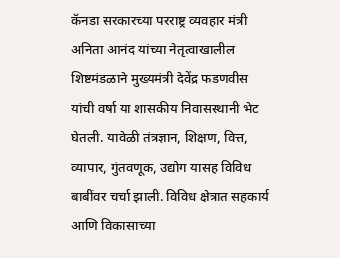कॅनडा सरकारच्या परराष्ट्र व्यवहार मंत्री अनिता आनंद यांच्या नेतृत्वाखालील शिष्टमंडळाने मुख्यमंत्री देवेंद्र फडणवीस यांची वर्षा या शासकीय निवासस्थानी भेट घेतली. यावेळी तंत्रज्ञान, शिक्षण, वित्त, व्यापार, गुंतवणूक, उद्योग यासह विविध बाबींवर चर्चा झाली. विविध क्षेत्रात सहकार्य आणि विकासाच्या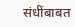संधींबाबत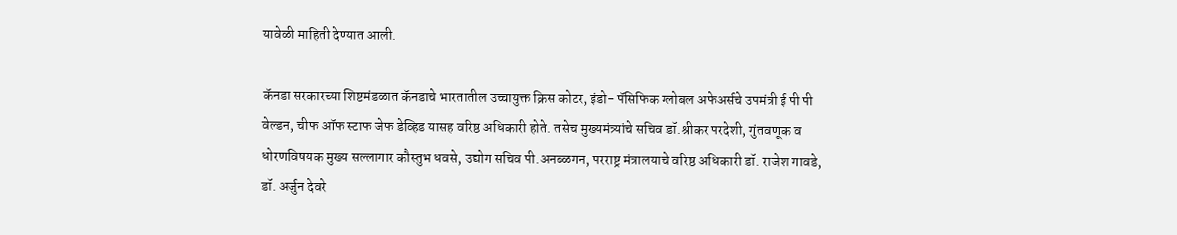यावेळी माहिती देण्यात आली.

कॅनडा सरकारच्या शिष्टमंडळात कॅनडाचे भारतातील उच्चायुक्त क्रिस कोटर, इंडो- पॅसिफिक ग्लोबल अफेअर्सचे उपमंत्री ई पी पी वेल्डन, चीफ ऑफ स्टाफ जेफ डेव्हिड यासह वरिष्ठ अधिकारी होते. तसेच मुख्यमंत्र्यांचे सचिव डॉ.श्रीकर परदेशी, गुंतवणूक व धोरणविषयक मुख्य सल्लागार कौस्तुभ धवसे, उद्योग सचिव पी.अनब्ळगन, परराष्ट्र मंत्रालयाचे वरिष्ठ अधिकारी डॉ. राजेश गावडे, डॉ. अर्जुन देवरे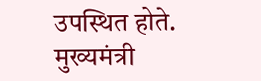उपस्थित होते.
मुख्यमंत्री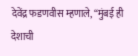देवेंद्र फडणवीस म्हणाले, “मुंबई ही देशाची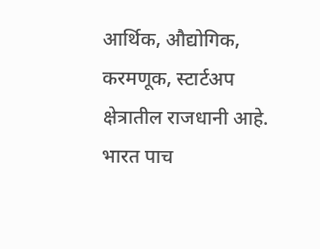आर्थिक, औद्योगिक, करमणूक, स्टार्टअप क्षेत्रातील राजधानी आहे. भारत पाच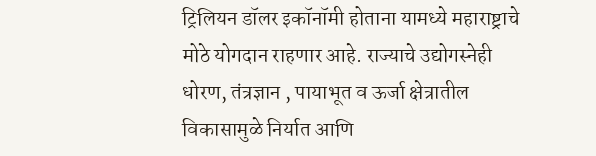ट्रिलियन डॉलर इकॉनॉमी होताना यामध्ये महाराष्ट्राचे मोठे योगदान राहणार आहे. राज्याचे उद्योगस्नेही धोरण, तंत्रज्ञान , पायाभूत व ऊर्जा क्षेत्रातील विकासामुळे निर्यात आणि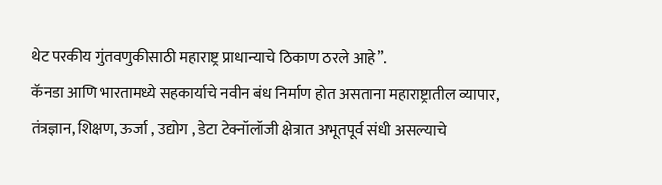थेट परकीय गुंतवणुकीसाठी महाराष्ट्र प्राधान्याचे ठिकाण ठरले आहे”.
कॅनडा आणि भारतामध्ये सहकार्याचे नवीन बंध निर्माण होत असताना महाराष्ट्रातील व्यापार, तंत्रज्ञान, शिक्षण, ऊर्जा , उद्योग , डेटा टेक्नॉलॉजी क्षेत्रात अभूतपूर्व संधी असल्याचे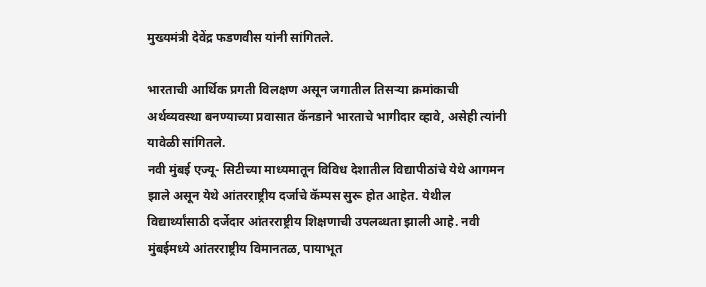मुख्यमंत्री देवेंद्र फडणवीस यांनी सांगितले.

भारताची आर्थिक प्रगती विलक्षण असून जगातील तिसऱ्या क्रमांकाची अर्थव्यवस्था बनण्याच्या प्रवासात कॅनडाने भारताचे भागीदार व्हावे, असेही त्यांनी यावेळी सांगितले.
नवी मुंबई एज्यू- सिटीच्या माध्यमातून विविध देशातील विद्यापीठांचे येथे आगमन झाले असून येथे आंतरराष्ट्रीय दर्जाचे कॅम्पस सुरू होत आहेत. येथील विद्यार्थ्यांसाठी दर्जेदार आंतरराष्ट्रीय शिक्षणाची उपलब्धता झाली आहे. नवी मुंबईमध्ये आंतरराष्ट्रीय विमानतळ, पायाभूत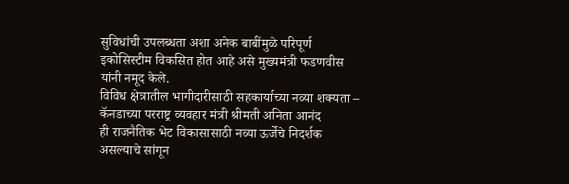सुविधांची उपलब्धता अशा अनेक बाबींमुळे परिपूर्ण इकोसिस्टीम विकसित होत आहे असे मुख्यमंत्री फडणवीस यांनी नमूद केले.
विविध क्षेत्रातील भागीदारीसाठी सहकार्याच्या नव्या शक्यता – कॅनडाच्या परराष्ट्र व्यवहार मंत्री श्रीमती अनिता आनंद
ही राजनैतिक भेट विकासासाठी नव्या ऊर्जेचे निदर्शक असल्याचे सांगून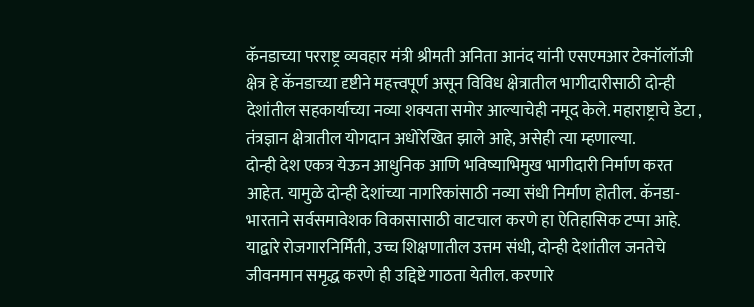कॅनडाच्या परराष्ट्र व्यवहार मंत्री श्रीमती अनिता आनंद यांनी एसएमआर टेक्नॉलॉजी क्षेत्र हे कॅनडाच्या दृष्टीने महत्त्वपूर्ण असून विविध क्षेत्रातील भागीदारीसाठी दोन्ही देशांतील सहकार्याच्या नव्या शक्यता समोर आल्याचेही नमूद केले. महाराष्ट्राचे डेटा , तंत्रज्ञान क्षेत्रातील योगदान अधोरेखित झाले आहे, असेही त्या म्हणाल्या.
दोन्ही देश एकत्र येऊन आधुनिक आणि भविष्याभिमुख भागीदारी निर्माण करत आहेत. यामुळे दोन्ही देशांच्या नागरिकांसाठी नव्या संधी निर्माण होतील. कॅनडा-भारताने सर्वसमावेशक विकासासाठी वाटचाल करणे हा ऐतिहासिक टप्पा आहे. याद्वारे रोजगारनिर्मिती, उच्च शिक्षणातील उत्तम संधी, दोन्ही देशांतील जनतेचे जीवनमान समृद्ध करणे ही उद्दिष्टे गाठता येतील. करणारे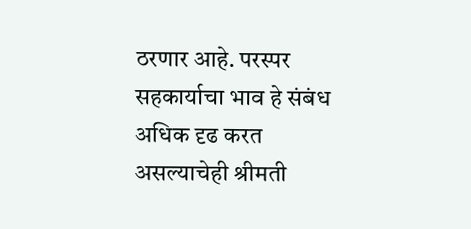ठरणार आहे. परस्पर सहकार्याचा भाव हे संबंध अधिक दृढ करत असल्याचेही श्रीमती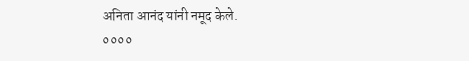अनिता आनंद यांनी नमूद केले.
००००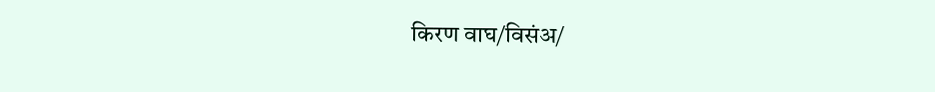किरण वाघ/विसंअ/